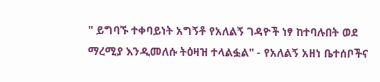" ይግባኙ ተቀባይነት አግኝቶ የአለልኝ ገዳዮች ነፃ ከተባሉበት ወደ ማረሚያ እንዲመለሱ ትዕዛዝ ተላልፏል" - የአለልኝ አዘነ ቤተሰቦችና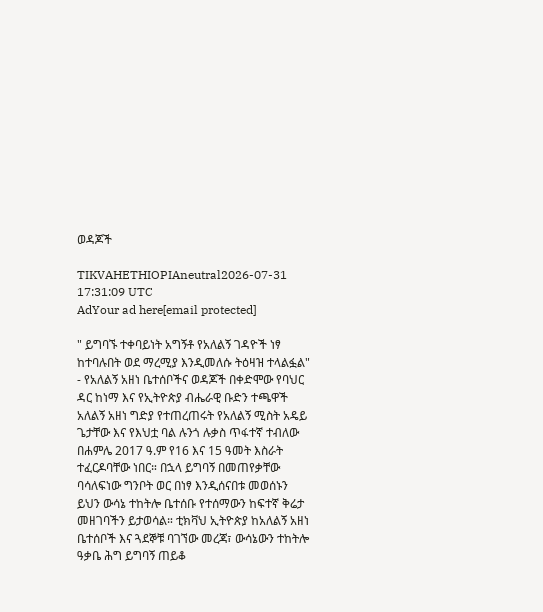ወዳጆች

TIKVAHETHIOPIAneutral2026-07-31 17:31:09 UTC
AdYour ad here[email protected]

" ይግባኙ ተቀባይነት አግኝቶ የአለልኝ ገዳዮች ነፃ ከተባሉበት ወደ ማረሚያ እንዲመለሱ ትዕዛዝ ተላልፏል" - የአለልኝ አዘነ ቤተሰቦችና ወዳጆች በቀድሞው የባህር ዳር ከነማ እና የኢትዮጵያ ብሔራዊ ቡድን ተጫዋች አለልኝ አዘነ ግድያ የተጠረጠሩት የአለልኝ ሚስት አዴይ ጌታቸው እና የእህቷ ባል ሉንጎ ሉቃስ ጥፋተኛ ተብለው በሐምሌ 2017 ዓ.ም የ16 እና 15 ዓመት እስራት ተፈርዶባቸው ነበር። በኋላ ይግባኝ በመጠየቃቸው ባሳለፍነው ግንቦት ወር በነፃ እንዲሰናበቱ መወሰኑን ይህን ውሳኔ ተከትሎ ቤተሰቡ የተሰማውን ከፍተኛ ቅሬታ መዘገባችን ይታወሳል። ቲክቫህ ኢትዮጵያ ከአለልኝ አዘነ ቤተሰቦች እና ጓደኞቹ ባገኘው መረጃ፣ ውሳኔውን ተከትሎ ዓቃቤ ሕግ ይግባኝ ጠይቆ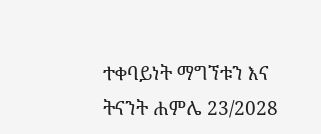ተቀባይነት ማግኘቱን እና ትናንት ሐምሌ 23/2028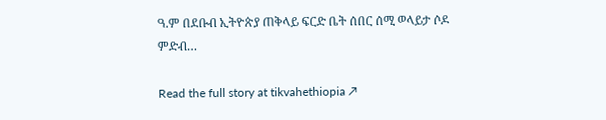ዓ.ም በደቡብ ኢትዮጵያ ጠቅላይ ፍርድ ቤት ሰበር ሰሚ ወላይታ ሶዶ ምድብ…

Read the full story at tikvahethiopia ↗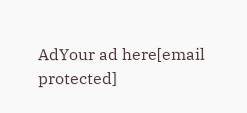AdYour ad here[email protected]